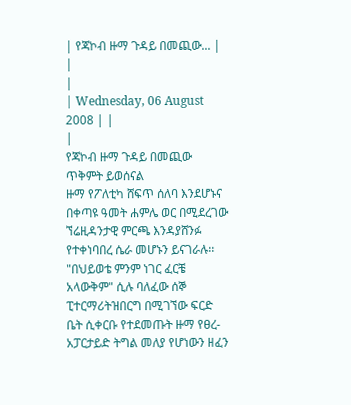| የጃኮብ ዙማ ጉዳይ በመጪው... |
|
|
| Wednesday, 06 August 2008 | |
|
የጃኮብ ዙማ ጉዳይ በመጪው ጥቅምት ይወሰናል
ዙማ የፖለቲካ ሸፍጥ ሰለባ እንደሆኑና በቀጣዩ ዓመት ሐምሌ ወር በሚደረገው ኘሬዚዳንታዊ ምርጫ እንዳያሸንፉ የተቀነባበረ ሴራ መሆኑን ይናገራሉ፡፡ "በህይወቴ ምንም ነገር ፈርቼ አላውቅም" ሲሉ ባለፈው ሰኞ ፒተርማሪትዝበርግ በሚገኘው ፍርድ ቤት ሲቀርቡ የተደመጡት ዙማ የፀረ-አፓርታይድ ትግል መለያ የሆነውን ዘፈን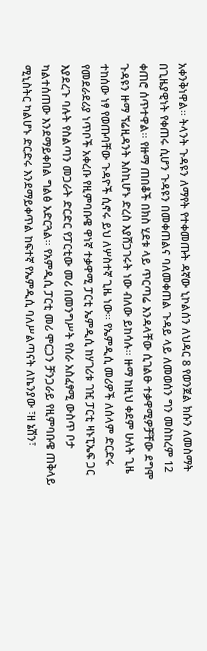አቀንቅነዋል፡፡ ትላንት ጉዳዩን ለማየት የተቀመጡት ዳኛው ኒኮልሰን ለህዳር 8 የወንጀል ክሱን ለመስማት በጊዜያዊነት የቀጠሩ ሲሆን ጉዳዩን በመቀጠልና ባለመቀጠል ጉዳይ ላይ ለመወሰን ግን መስከረም 12 ቀጠሮ ሰጥተዋል፡፡ የዙማ ጠበቆች በክስ ሂደቱ ላይ ጥርጣሬ እንዳላቸው ሲገልፁ ተቃዋሚዎቻቸው ደግሞ ጉዳዩን ዙማ ኘሬዚዳንት እስኪሆኑ ድረስ እያሸጋገሩት ነው ብለው ይከሳሉ፡፡ ዙማ ከዚህ ቀደም ሁለት ጊዜ ተከሰው ነፃ የወጡባቸው ጉዳዮች ሲኖሩ ይህ ለሦስተኛ ጊዜ ነው፡፡ የኤምዲሲ መሪዎች ለሰላም ድርድሩ የመደራደሪያ ነጥቦች አቀረቡ የዚምባቡዌ ዋነኛ ተቃዋሚ ፓርቲ ኤምዲሲ ከሃገሪቱ ገዢ ፓርቲ ዛኑፒኤፍ ጋር እያደረጉ ባሉት የስልጣን መጋራት ድርድር የፓርቲው መሪ በመንግሥት የስራ አስፈፃሚ ውስጥ ቦታ ካልተሰጠው እንደማይቀበል ግልፅ አድርጓል፡፡ የአምዲሲ ፓርቲ መሪ ሞርጋን ቻንጋራይ የዚምባቡዌ ጠቅላይ ሚኒስትር ካልሆኑ ድርድሩ እንደማይቀጥል ከፍተኛ የኤምዲሲ ባለሥልጣናት ለኬንያው ፣ዘ ኔሽን፣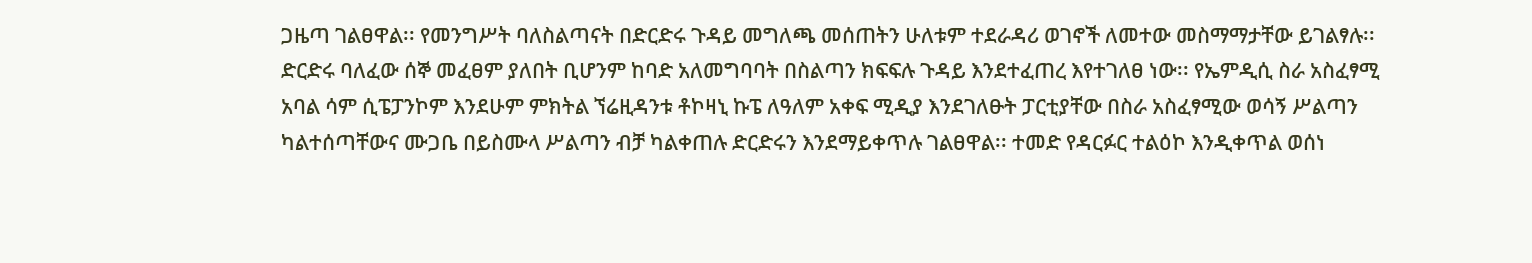ጋዜጣ ገልፀዋል፡፡ የመንግሥት ባለስልጣናት በድርድሩ ጉዳይ መግለጫ መሰጠትን ሁለቱም ተደራዳሪ ወገኖች ለመተው መስማማታቸው ይገልፃሉ፡፡ ድርድሩ ባለፈው ሰኞ መፈፀም ያለበት ቢሆንም ከባድ አለመግባባት በስልጣን ክፍፍሉ ጉዳይ እንደተፈጠረ እየተገለፀ ነው፡፡ የኤምዲሲ ስራ አስፈፃሚ አባል ሳም ሲፔፓንኮም እንደሁም ምክትል ኘሬዚዳንቱ ቶኮዛኒ ኩፔ ለዓለም አቀፍ ሚዲያ እንደገለፁት ፓርቲያቸው በስራ አስፈፃሚው ወሳኝ ሥልጣን ካልተሰጣቸውና ሙጋቤ በይስሙላ ሥልጣን ብቻ ካልቀጠሉ ድርድሩን እንደማይቀጥሉ ገልፀዋል፡፡ ተመድ የዳርፉር ተልዕኮ እንዲቀጥል ወሰነ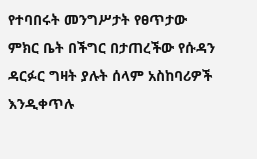የተባበሩት መንግሥታት የፀጥታው ምክር ቤት በችግር በታጠረችው የሱዳን ዳርፉር ግዛት ያሉት ሰላም አስከባሪዎች እንዲቀጥሉ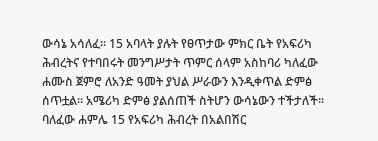ውሳኔ አሳለፈ፡፡ 15 አባላት ያሉት የፀጥታው ምክር ቤት የአፍሪካ ሕብረትና የተባበሩት መንግሥታት ጥምር ሰላም አስከባሪ ካለፈው ሐሙስ ጀምሮ ለአንድ ዓመት ያህል ሥራውን እንዲቀጥል ድምፅ ሰጥቷል፡፡ አሜሪካ ድምፅ ያልሰጠች ስትሆን ውሳኔውን ተችታለች፡፡ ባለፈው ሐምሌ 15 የአፍሪካ ሕብረት በአልበሽር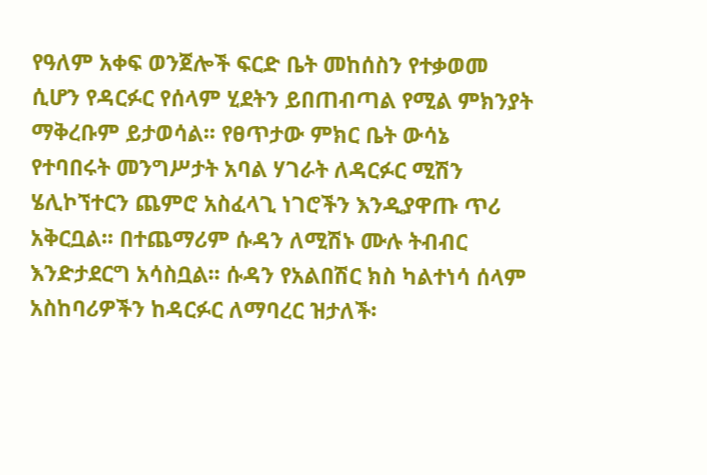የዓለም አቀፍ ወንጀሎች ፍርድ ቤት መከሰስን የተቃወመ ሲሆን የዳርፉር የሰላም ሂደትን ይበጠብጣል የሚል ምክንያት ማቅረቡም ይታወሳል፡፡ የፀጥታው ምክር ቤት ውሳኔ የተባበሩት መንግሥታት አባል ሃገራት ለዳርፉር ሚሽን ሄሊኮኘተርን ጨምሮ አስፈላጊ ነገሮችን እንዲያዋጡ ጥሪ አቅርቧል፡፡ በተጨማሪም ሱዳን ለሚሽኑ ሙሉ ትብብር እንድታደርግ አሳስቧል፡፡ ሱዳን የአልበሽር ክስ ካልተነሳ ሰላም አስከባሪዎችን ከዳርፉር ለማባረር ዝታለች፡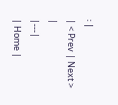፡ |
| < Prev | Next > |
|---|
| Home |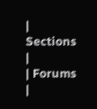| Sections |
| Forums |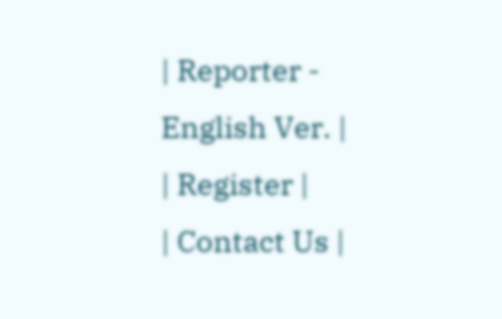| Reporter - English Ver. |
| Register |
| Contact Us |